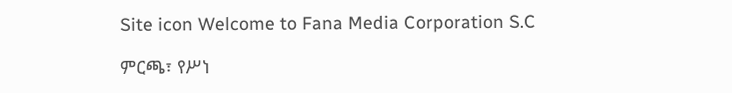Site icon Welcome to Fana Media Corporation S.C

ምርጫ፣ የሥነ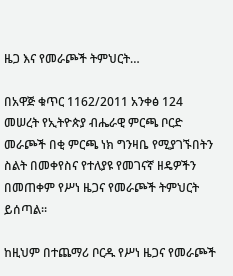ዜጋ እና የመራጮች ትምህርት…

በአዋጅ ቁጥር 1162/2011 አንቀፅ 124 መሠረት የኢትዮጵያ ብሔራዊ ምርጫ ቦርድ መራጮች በቂ ምርጫ ነክ ግንዛቤ የሚያገኙበትን ስልት በመቀየስና የተለያዩ የመገናኛ ዘዴዎችን በመጠቀም የሥነ ዜጋና የመራጮች ትምህርት ይሰጣል፡፡

ከዚህም በተጨማሪ ቦርዱ የሥነ ዜጋና የመራጮች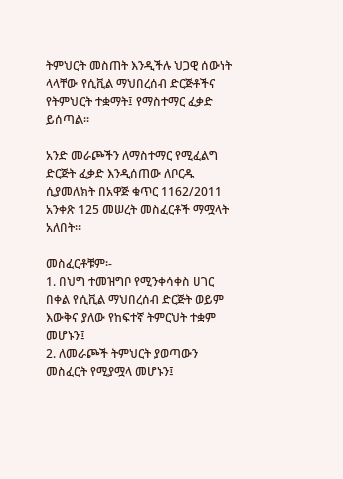ትምህርት መስጠት እንዲችሉ ህጋዊ ሰውነት ላላቸው የሲቪል ማህበረሰብ ድርጅቶችና የትምህርት ተቋማት፤ የማስተማር ፈቃድ ይሰጣል፡፡

አንድ መራጮችን ለማስተማር የሚፈልግ ድርጅት ፈቃድ እንዲሰጠው ለቦርዱ ሲያመለክት በአዋጅ ቁጥር 1162/2011 አንቀጽ 125 መሠረት መስፈርቶች ማሟላት አለበት፡፡

መስፈርቶቹም፡-
1. በህግ ተመዝግቦ የሚንቀሳቀስ ሀገር በቀል የሲቪል ማህበረሰብ ድርጅት ወይም እውቅና ያለው የከፍተኛ ትምርህት ተቋም መሆኑን፤
2. ለመራጮች ትምህርት ያወጣውን መስፈርት የሚያሟላ መሆኑን፤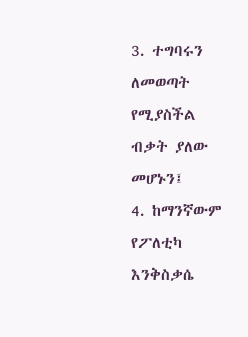3. ተግባሩን ለመወጣት የሚያስችል ብቃት ያለው መሆኑን፤
4. ከማንኛውም የፖለቲካ እንቅስቃሴ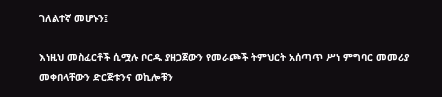ገለልተኛ መሆኑን፤

እነዚህ መስፈርቶች ሲሟሉ ቦርዱ ያዘጋጀውን የመራጮች ትምህርት አሰጣጥ ሥነ ምግባር መመሪያ መቀበላቸውን ድርጅቱንና ወኪሎቹን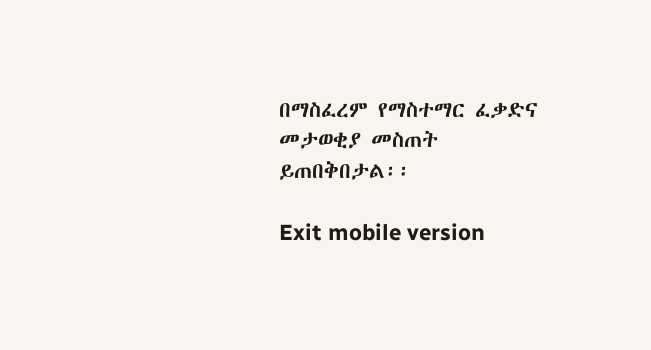በማስፈረም የማስተማር ፈቃድና መታወቂያ መስጠት ይጠበቅበታል፡፡

Exit mobile version